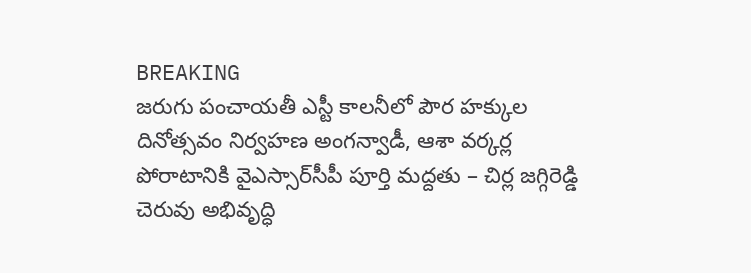BREAKING
జరుగు పంచాయతీ ఎస్టీ కాలనీలో పౌర హక్కుల దినోత్సవం నిర్వహణ అంగన్వాడీ, ఆశా వర్కర్ల పోరాటానికి వైఎస్సార్‌సీపీ పూర్తి మద్దతు – చిర్ల జగ్గిరెడ్డి చెరువు అభివృద్ధి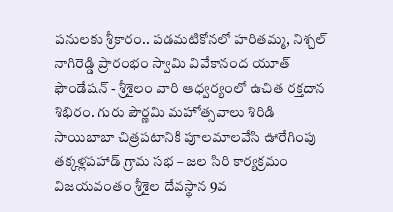పనులకు శ్రీకారం.. పడమటికోనలో హరితమ్మ, నిశ్చల్ నాగిరెడ్డి ప్రారంభం స్వామి వివేకానంద యూత్ ఫౌండేషన్ - శ్రీశైలం వారి ఆధ్వర్యంలో ఉచిత రక్తదాన శిభిరం. గురు పౌర్ణమి మహోత్సవాలు శిరిడి సాయిబాబా చిత్రపటానికి పూలమాలవేసి ఊరేగింపు తక్కళ్లపహాడ్ గ్రామ సభ – జల సిరి కార్యక్రమం విజయవంతం శ్రీశైల దేవస్థాన 9వ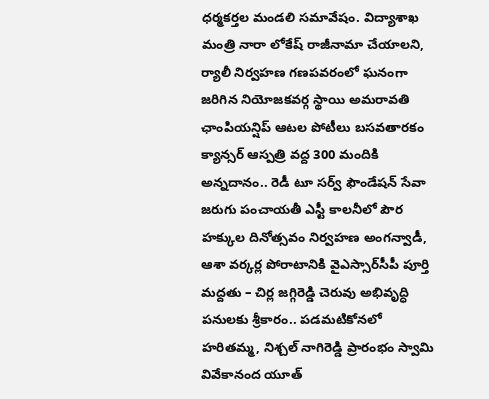ధర్మకర్తల మండలి సమావేషం. విద్యాశాఖ మంత్రి నారా లోకేష్ రాజీనామా చేయాలని, ర్యాలీ నిర్వహణ గణపవరంలో ఘనంగా జరిగిన నియోజకవర్గ స్థాయి అమరావతి ఛాంపియన్షిప్ ఆటల పోటీలు బసవతారకం క్యాన్సర్ ఆస్పత్రి వద్ద 300 మందికి అన్నదానం.. రెడీ టూ సర్వ్ ఫౌండేషన్ సేవా జరుగు పంచాయతీ ఎస్టీ కాలనీలో పౌర హక్కుల దినోత్సవం నిర్వహణ అంగన్వాడీ, ఆశా వర్కర్ల పోరాటానికి వైఎస్సార్‌సీపీ పూర్తి మద్దతు – చిర్ల జగ్గిరెడ్డి చెరువు అభివృద్ధి పనులకు శ్రీకారం.. పడమటికోనలో హరితమ్మ, నిశ్చల్ నాగిరెడ్డి ప్రారంభం స్వామి వివేకానంద యూత్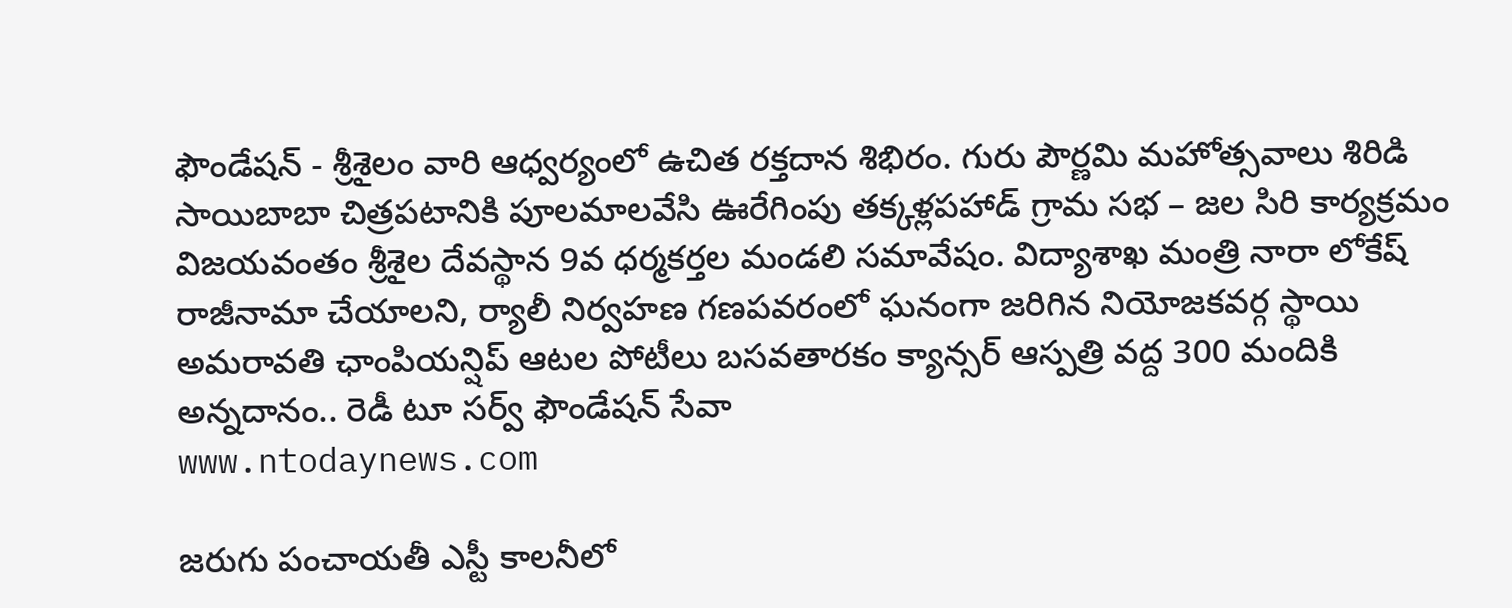ఫౌండేషన్ - శ్రీశైలం వారి ఆధ్వర్యంలో ఉచిత రక్తదాన శిభిరం. గురు పౌర్ణమి మహోత్సవాలు శిరిడి సాయిబాబా చిత్రపటానికి పూలమాలవేసి ఊరేగింపు తక్కళ్లపహాడ్ గ్రామ సభ – జల సిరి కార్యక్రమం విజయవంతం శ్రీశైల దేవస్థాన 9వ ధర్మకర్తల మండలి సమావేషం. విద్యాశాఖ మంత్రి నారా లోకేష్ రాజీనామా చేయాలని, ర్యాలీ నిర్వహణ గణపవరంలో ఘనంగా జరిగిన నియోజకవర్గ స్థాయి అమరావతి ఛాంపియన్షిప్ ఆటల పోటీలు బసవతారకం క్యాన్సర్ ఆస్పత్రి వద్ద 300 మందికి అన్నదానం.. రెడీ టూ సర్వ్ ఫౌండేషన్ సేవా
www.ntodaynews.com

జరుగు పంచాయతీ ఎస్టీ కాలనీలో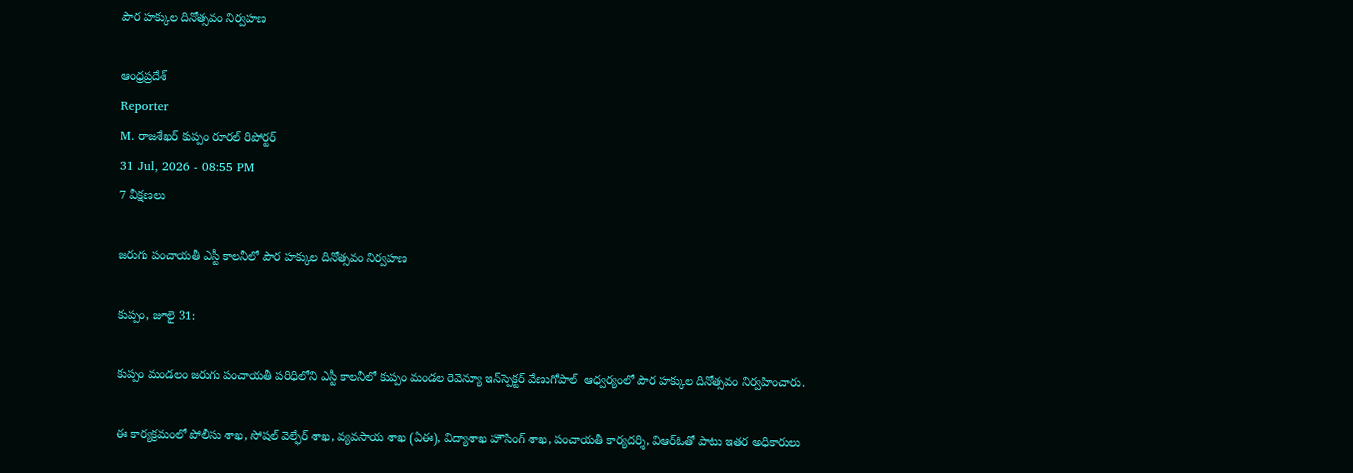పౌర హక్కుల దినోత్సవం నిర్వహణ

ఆంధ్రప్రదేశ్
Reporter
M. రాజశేఖర్ కుప్పం రూరల్ రిపోర్టర్
31 Jul, 2026 - 08:55 PM
7 వీక్షణలు

జరుగు పంచాయతీ ఎస్టీ కాలనీలో పౌర హక్కుల దినోత్సవం నిర్వహణ

కుప్పం, జూలై 31:

కుప్పం మండలం జరుగు పంచాయతీ పరిధిలోని ఎస్టీ కాలనీలో కుప్పం మండల రెవెన్యూ ఇన్‌స్పెక్టర్ వేణుగోపాల్  ఆధ్వర్యంలో పౌర హక్కుల దినోత్సవం నిర్వహించారు.

ఈ కార్యక్రమంలో పోలీసు శాఖ, సోషల్ వెల్ఫేర్ శాఖ, వ్యవసాయ శాఖ (ఏఈ), విద్యాశాఖ హౌసింగ్ శాఖ, పంచాయతీ కార్యదర్శి, విఆర్ఓతో పాటు ఇతర అధికారులు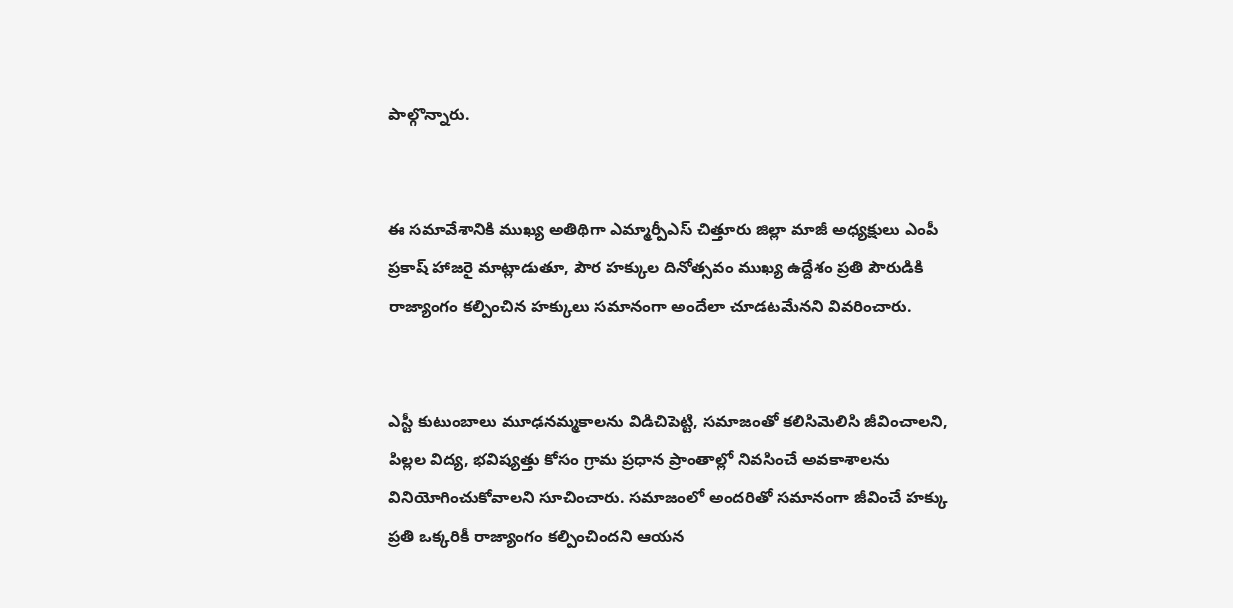పాల్గొన్నారు.


ఈ సమావేశానికి ముఖ్య అతిథిగా ఎమ్మార్పీఎస్ చిత్తూరు జిల్లా మాజీ అధ్యక్షులు ఎంపీ ప్రకాష్ హాజరై మాట్లాడుతూ, పౌర హక్కుల దినోత్సవం ముఖ్య ఉద్దేశం ప్రతి పౌరుడికి రాజ్యాంగం కల్పించిన హక్కులు సమానంగా అందేలా చూడటమేనని వివరించారు.


ఎస్టీ కుటుంబాలు మూఢనమ్మకాలను విడిచిపెట్టి, సమాజంతో కలిసిమెలిసి జీవించాలని, పిల్లల విద్య, భవిష్యత్తు కోసం గ్రామ ప్రధాన ప్రాంతాల్లో నివసించే అవకాశాలను వినియోగించుకోవాలని సూచించారు. సమాజంలో అందరితో సమానంగా జీవించే హక్కు ప్రతి ఒక్కరికీ రాజ్యాంగం కల్పించిందని ఆయన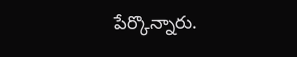పేర్కొన్నారు.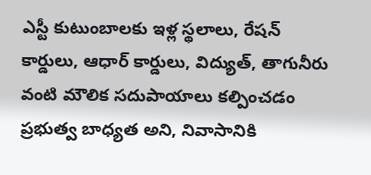ఎస్టీ కుటుంబాలకు ఇళ్ల స్థలాలు, రేషన్ కార్డులు, ఆధార్ కార్డులు, విద్యుత్, తాగునీరు వంటి మౌలిక సదుపాయాలు కల్పించడం ప్రభుత్వ బాధ్యత అని, నివాసానికి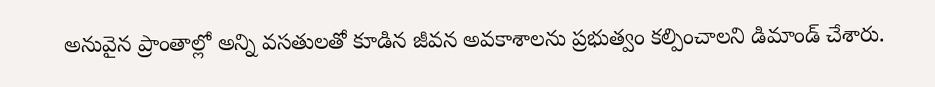అనువైన ప్రాంతాల్లో అన్ని వసతులతో కూడిన జీవన అవకాశాలను ప్రభుత్వం కల్పించాలని డిమాండ్ చేశారు.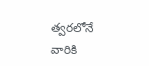త్వరలోనే వారికి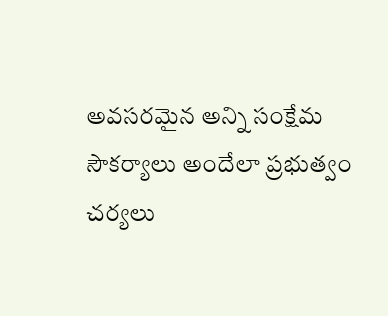అవసరమైన అన్ని సంక్షేమ సౌకర్యాలు అందేలా ప్రభుత్వం చర్యలు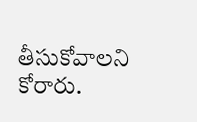తీసుకోవాలని కోరారు.